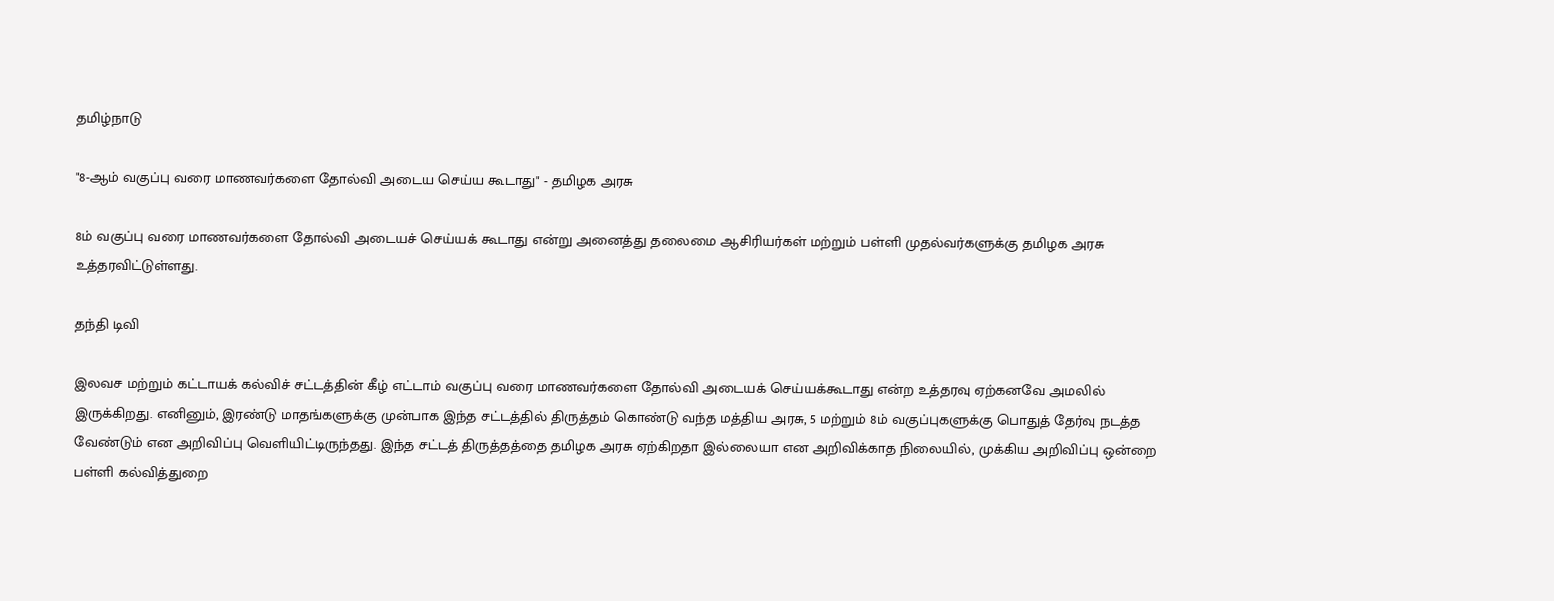தமிழ்நாடு

"8-ஆம் வகுப்பு வரை மாணவர்களை தோல்வி அடைய செய்ய கூடாது" - தமிழக அரசு

8ம் வகுப்பு வரை மாணவர்களை தோல்வி அடையச் செய்யக் கூடாது என்று அனைத்து தலைமை ஆசிரியர்கள் மற்றும் பள்ளி முதல்வர்களுக்கு தமிழக அரசு உத்தரவிட்டுள்ளது.

தந்தி டிவி

இலவச மற்றும் கட்டாயக் கல்விச் சட்டத்தின் கீழ் எட்டாம் வகுப்பு வரை மாணவர்களை தோல்வி அடையக் செய்யக்கூடாது என்ற உத்தரவு ஏற்கனவே அமலில் இருக்கிறது. எனினும், இரண்டு மாதங்களுக்கு முன்பாக இந்த சட்டத்தில் திருத்தம் கொண்டு வந்த மத்திய அரசு, 5 மற்றும் 8ம் வகுப்புகளுக்கு பொதுத் தேர்வு நடத்த வேண்டும் என அறிவிப்பு வெளியிட்டிருந்தது. இந்த சட்டத் திருத்தத்தை தமிழக அரசு ஏற்கிறதா இல்லையா என அறிவிக்காத நிலையில், முக்கிய அறிவிப்பு ஒன்றை பள்ளி கல்வித்துறை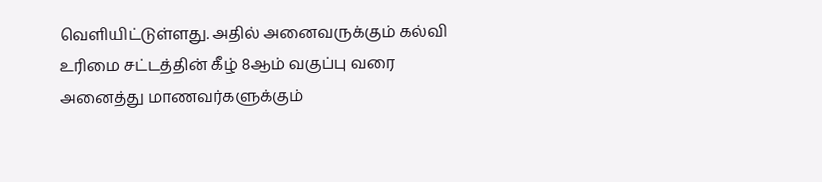வெளியிட்டுள்ளது. அதில் அனைவருக்கும் கல்வி உரிமை சட்டத்தின் கீழ் 8ஆம் வகுப்பு வரை அனைத்து மாணவர்களுக்கும்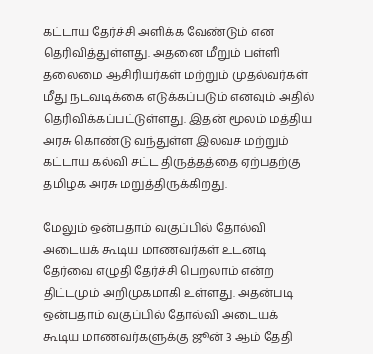கட்டாய தேர்ச்சி அளிக்க வேண்டும் என தெரிவித்துள்ளது. அதனை மீறும் பள்ளி தலைமை ஆசிரியர்கள் மற்றும் முதல்வர்கள் மீது நடவடிக்கை எடுக்கப்படும் எனவும் அதில் தெரிவிக்கப்பட்டுள்ளது. இதன் மூலம் மத்திய அரசு கொண்டு வந்துள்ள இலவச மற்றும் கட்டாய கல்வி சட்ட திருத்தத்தை ஏற்பதற்கு தமிழக அரசு மறுத்திருக்கிறது.

மேலும் ஒன்பதாம் வகுப்பில் தோல்வி அடையக் கூடிய மாணவர்கள் உடனடி தேர்வை எழுதி தேர்ச்சி பெறலாம் என்ற திட்டமும் அறிமுகமாகி உள்ளது. அதன்படி ஒன்பதாம் வகுப்பில் தோல்வி அடையக் கூடிய மாணவர்களுக்கு ஜூன் 3 ஆம் தேதி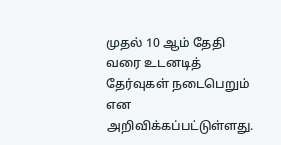முதல் 10 ஆம் தேதி வரை உடனடித் தேர்வுகள் நடைபெறும் என அறிவிக்கப்பட்டுள்ளது.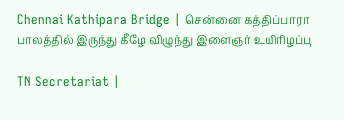Chennai Kathipara Bridge | சென்னை கத்திப்பாரா பாலத்தில் இருந்து கீழே விழுந்து இளைஞர் உயிரிழப்பு

TN Secretariat |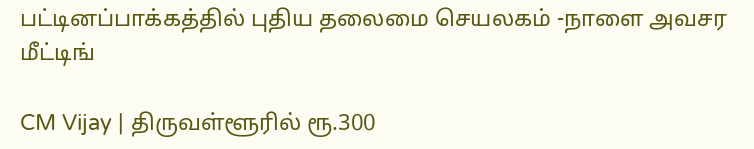பட்டினப்பாக்கத்தில் புதிய தலைமை செயலகம் -நாளை அவசர மீட்டிங்

CM Vijay | திருவள்ளூரில் ரூ.300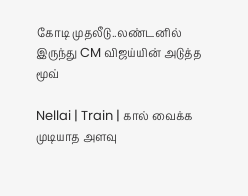கோடி முதலீடு..லண்டனில் இருந்து CM விஜய்யின் அடுத்த மூவ்

Nellai | Train | கால் வைக்க முடியாத அளவு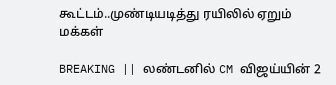கூட்டம்..முண்டியடித்து ரயிலில் ஏறும் மக்கள்

BREAKING || லண்டனில் CM விஜய்யின் 2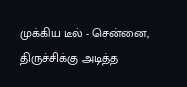முக்கிய டீல் - சென்னை, திருச்சிக்கு அடித்த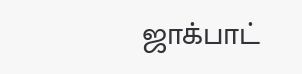ஜாக்பாட்